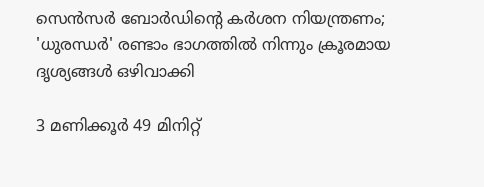സെൻസർ ബോർഡിന്റെ കർശന നിയന്ത്രണം; 'ധുരന്ധർ' രണ്ടാം ഭാഗത്തിൽ നിന്നും ക്രൂരമായ ദൃശ്യങ്ങൾ ഒഴിവാക്കി

3 മണിക്കൂർ 49 മിനിറ്റ്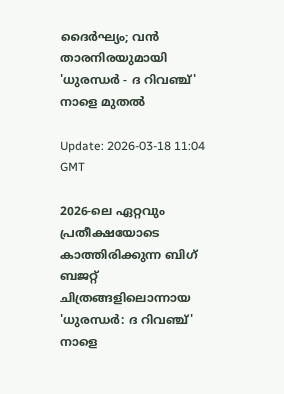ദൈർഘ്യം; വൻ താരനിരയുമായി 'ധുരന്ധർ - ദ റിവഞ്ച്' നാളെ മുതൽ

Update: 2026-03-18 11:04 GMT

2026-ലെ ഏറ്റവും പ്രതീക്ഷയോടെ കാത്തിരിക്കുന്ന ബിഗ് ബജറ്റ് ചിത്രങ്ങളിലൊന്നായ 'ധുരന്ധർ: ദ റിവഞ്ച്' നാളെ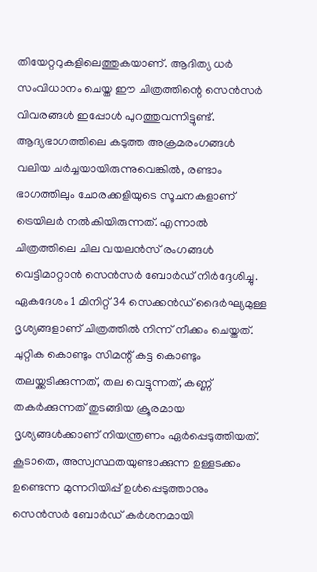തിയേറ്ററുകളിലെത്തുകയാണ്. ആദിത്യ ധർ സംവിധാനം ചെയ്ത ഈ ചിത്രത്തിന്റെ സെൻസർ വിവരങ്ങൾ ഇപ്പോൾ പുറത്തുവന്നിട്ടുണ്ട്. ആദ്യഭാഗത്തിലെ കടുത്ത അക്രമരംഗങ്ങൾ വലിയ ചർച്ചയായിരുന്നുവെങ്കിൽ, രണ്ടാം ഭാഗത്തിലും ചോരക്കളിയുടെ സൂചനകളാണ് ട്രെയിലർ നൽകിയിരുന്നത്. എന്നാൽ ചിത്രത്തിലെ ചില വയലൻസ് രംഗങ്ങൾ വെട്ടിമാറ്റാൻ സെൻസർ ബോർഡ് നിർദ്ദേശിച്ചു. ഏകദേശം 1 മിനിറ്റ് 34 സെക്കൻഡ് ദൈർഘ്യമുള്ള ദൃശ്യങ്ങളാണ് ചിത്രത്തിൽ നിന്ന് നീക്കം ചെയ്തത്. ചുറ്റിക കൊണ്ടും സിമന്റ് കട്ട കൊണ്ടും തലയ്ക്കടിക്കുന്നത്, തല വെട്ടുന്നത്, കണ്ണ് തകർക്കുന്നത് തുടങ്ങിയ ക്രൂരമായ ദൃശ്യങ്ങൾക്കാണ് നിയന്ത്രണം ഏർപ്പെടുത്തിയത്. കൂടാതെ, അസ്വസ്ഥതയുണ്ടാക്കുന്ന ഉള്ളടക്കം ഉണ്ടെന്ന മുന്നറിയിപ്പ് ഉൾപ്പെടുത്താനും സെൻസർ ബോർഡ് കർശനമായി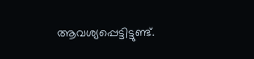ആവശ്യപ്പെട്ടിട്ടുണ്ട്.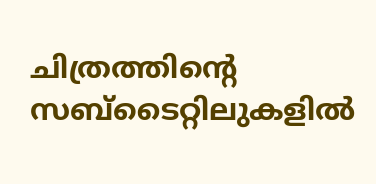ചിത്രത്തിന്റെ സബ്ടൈറ്റിലുകളിൽ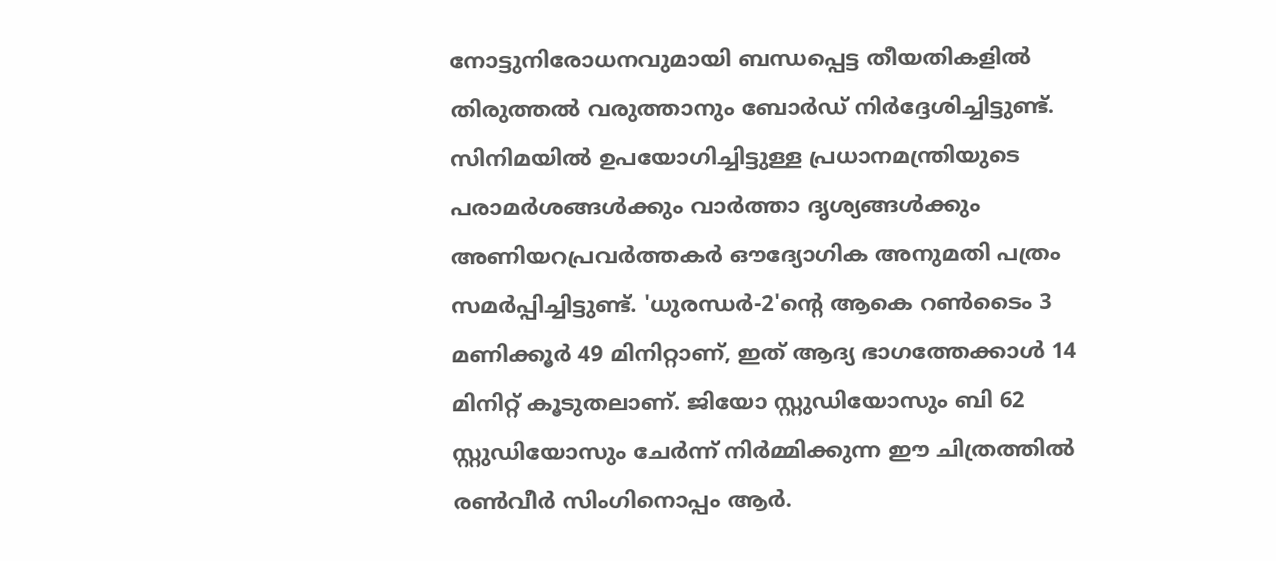നോട്ടുനിരോധനവുമായി ബന്ധപ്പെട്ട തീയതികളിൽ തിരുത്തൽ വരുത്താനും ബോർഡ് നിർദ്ദേശിച്ചിട്ടുണ്ട്. സിനിമയിൽ ഉപയോഗിച്ചിട്ടുള്ള പ്രധാനമന്ത്രിയുടെ പരാമർശങ്ങൾക്കും വാർത്താ ദൃശ്യങ്ങൾക്കും അണിയറപ്രവർത്തകർ ഔദ്യോഗിക അനുമതി പത്രം സമർപ്പിച്ചിട്ടുണ്ട്. 'ധുരന്ധർ-2'ന്റെ ആകെ റൺടൈം 3 മണിക്കൂർ 49 മിനിറ്റാണ്, ഇത് ആദ്യ ഭാഗത്തേക്കാൾ 14 മിനിറ്റ് കൂടുതലാണ്. ജിയോ സ്റ്റുഡിയോസും ബി 62 സ്റ്റുഡിയോസും ചേർന്ന് നിർമ്മിക്കുന്ന ഈ ചിത്രത്തിൽ രൺവീർ സിംഗിനൊപ്പം ആർ.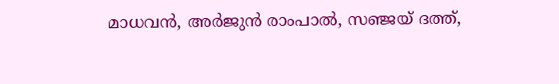മാധവൻ, അർജുൻ രാംപാൽ, സഞ്ജയ് ദത്ത്,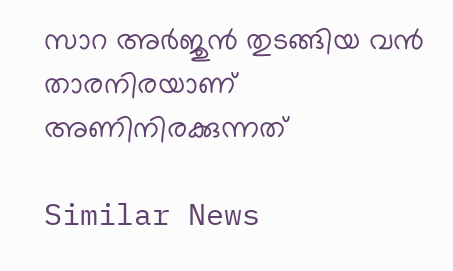സാറ അർജുൻ തുടങ്ങിയ വൻ താരനിരയാണ് അണിനിരക്കുന്നത്

Similar News